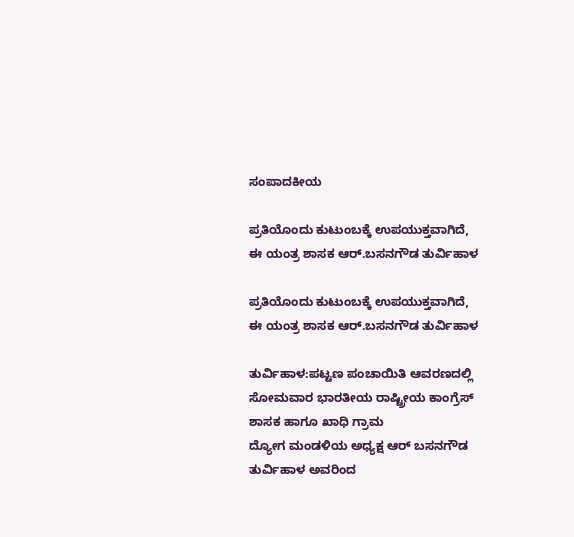ಸಂಪಾದಕೀಯ

ಪ್ರತಿಯೊಂದು ಕುಟುಂಬಕ್ಕೆ ಉಪಯುಕ್ತವಾಗಿದೆ, ಈ ಯಂತ್ರ ಶಾಸಕ ಆರ್.ಬಸನಗೌಡ ತುರ್ವಿಹಾಳ

ಪ್ರತಿಯೊಂದು ಕುಟುಂಬಕ್ಕೆ ಉಪಯುಕ್ತವಾಗಿದೆ, ಈ ಯಂತ್ರ ಶಾಸಕ ಆರ್.ಬಸನಗೌಡ ತುರ್ವಿಹಾಳ

ತುರ್ವಿಹಾಳ:ಪಟ್ಟಣ ಪಂಚಾಯಿತಿ ಆವರಣದಲ್ಲಿ ಸೋಮವಾರ ಭಾರತೀಯ ರಾಷ್ಟ್ರೀಯ ಕಾಂಗ್ರೆಸ್ ಶಾಸಕ ಹಾಗೂ ಖಾಧಿ ಗ್ರಾಮ
ದ್ಯೋಗ ಮಂಡಳಿಯ ಅಧ್ಯಕ್ಷ ಆರ್ ಬಸನಗೌಡ
ತುರ್ವಿಹಾಳ ಅವರಿಂದ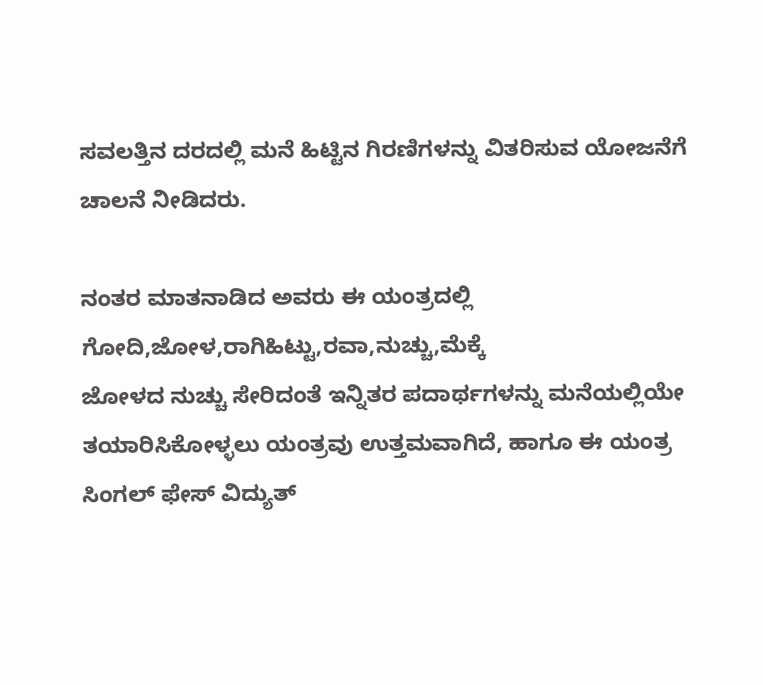ಸವಲತ್ತಿನ ದರದಲ್ಲಿ ಮನೆ ಹಿಟ್ಟಿನ ಗಿರಣಿಗಳನ್ನು ವಿತರಿಸುವ ಯೋಜನೆಗೆ ಚಾಲನೆ ನೀಡಿದರು.

ನಂತರ ಮಾತನಾಡಿದ ಅವರು ಈ ಯಂತ್ರದಲ್ಲಿ ಗೋದಿ,ಜೋಳ,ರಾಗಿಹಿಟ್ಟು,ರವಾ,ನುಚ್ಚು,ಮೆಕ್ಕೆ
ಜೋಳದ ನುಚ್ಚು ಸೇರಿದಂತೆ ಇನ್ನಿತರ ಪದಾರ್ಥಗಳನ್ನು ಮನೆಯಲ್ಲಿಯೇ ತಯಾರಿಸಿಕೋಳ್ಳಲು ಯಂತ್ರವು ಉತ್ತಮವಾಗಿದೆ, ಹಾಗೂ ಈ ಯಂತ್ರ ಸಿಂಗಲ್ ಫೇಸ್ ವಿದ್ಯುತ್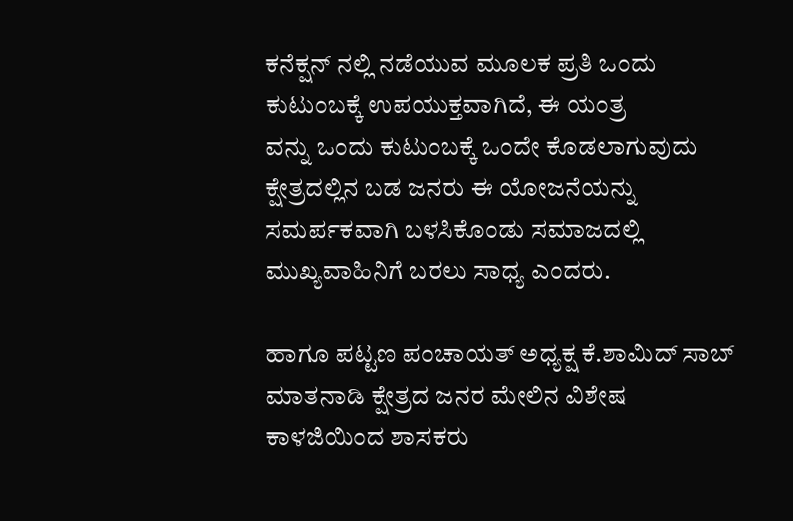ಕನೆಕ್ಷನ್ ನಲ್ಲಿ ನಡೆಯುವ ಮೂಲಕ ಪ್ರತಿ ಒಂದು ಕುಟುಂಬಕ್ಕೆ ಉಪಯುಕ್ತವಾಗಿದೆ, ಈ ಯಂತ್ರ
ವನ್ನು ಒಂದು ಕುಟುಂಬಕ್ಕೆ ಒಂದೇ ಕೊಡಲಾಗುವುದು ಕ್ಷೇತ್ರದಲ್ಲಿನ ಬಡ ಜನರು ಈ ಯೋಜನೆಯನ್ನು ಸಮರ್ಪಕವಾಗಿ ಬಳಸಿಕೊಂಡು ಸಮಾಜದಲ್ಲಿ ಮುಖ್ಯವಾಹಿನಿಗೆ ಬರಲು ಸಾಧ್ಯ ಎಂದರು.

ಹಾಗೂ ಪಟ್ಟಣ ಪಂಚಾಯತ್ ಅಧ್ಯಕ್ಷ ಕೆ.ಶಾಮಿದ್ ಸಾಬ್ ಮಾತನಾಡಿ ಕ್ಷೇತ್ರದ ಜನರ ಮೇಲಿನ ವಿಶೇಷ ಕಾಳಜಿಯಿಂದ ಶಾಸಕರು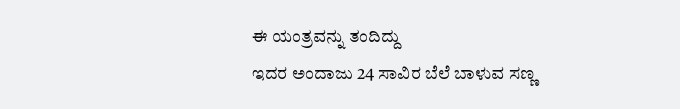ಈ ಯಂತ್ರವನ್ನು ತಂದಿದ್ದು
ಇದರ ಅಂದಾಜು 24 ಸಾವಿರ ಬೆಲೆ ಬಾಳುವ ಸಣ್ಣ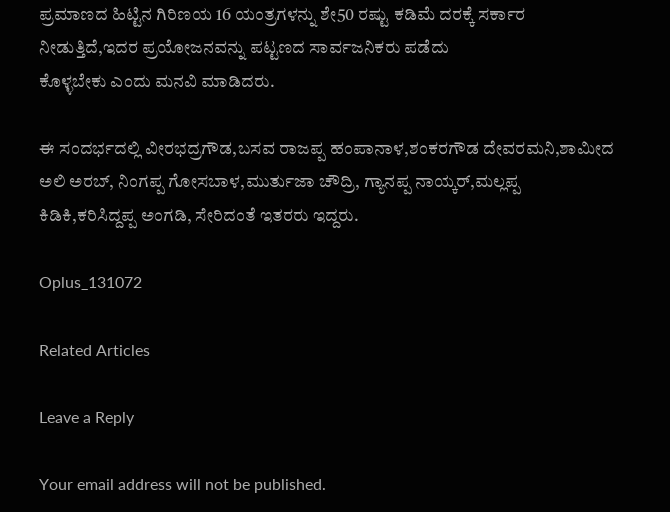ಪ್ರಮಾಣದ ಹಿಟ್ಟಿನ ಗಿರಿಣಯ 16 ಯಂತ್ರಗಳನ್ನು ಶೇ50 ರಷ್ಟು ಕಡಿಮೆ ದರಕ್ಕೆ ಸರ್ಕಾರ ನೀಡುತ್ತಿದೆ,ಇದರ ಪ್ರಯೋಜನವನ್ನು ಪಟ್ಟಣದ ಸಾರ್ವಜನಿಕರು ಪಡೆದು
ಕೊಳ್ಳಬೇಕು ಎಂದು ಮನವಿ ಮಾಡಿದರು.

ಈ ಸಂದರ್ಭದಲ್ಲಿ ವೀರಭದ್ರಗೌಡ,ಬಸವ ರಾಜಪ್ಪ ಹಂಪಾನಾಳ,ಶಂಕರಗೌಡ ದೇವರಮನಿ,ಶಾಮೀದ ಅಲಿ ಅರಬ್, ನಿಂಗಪ್ಪ ಗೋಸಬಾಳ,ಮುರ್ತುಜಾ ಚೌದ್ರಿ, ಗ್ಯಾನಪ್ಪ ನಾಯ್ಕರ್,ಮಲ್ಲಪ್ಪ ಕಿಡಿಕಿ,ಕರಿಸಿದ್ದಪ್ಪ ಅಂಗಡಿ, ಸೇರಿದಂತೆ ಇತರರು ಇದ್ದರು.

Oplus_131072

Related Articles

Leave a Reply

Your email address will not be published.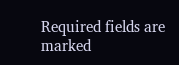Required fields are marked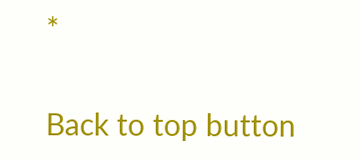*

Back to top button